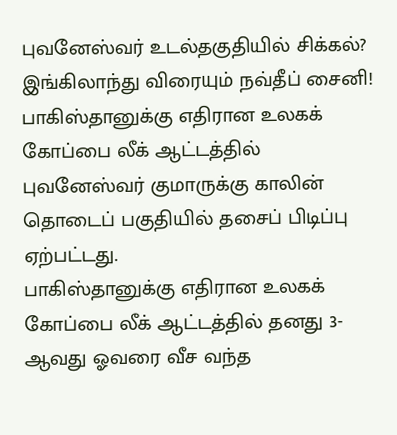புவனேஸ்வர் உடல்தகுதியில் சிக்கல்? இங்கிலாந்து விரையும் நவ்தீப் சைனி!
பாகிஸ்தானுக்கு எதிரான உலகக் கோப்பை லீக் ஆட்டத்தில் புவனேஸ்வர் குமாருக்கு காலின் தொடைப் பகுதியில் தசைப் பிடிப்பு ஏற்பட்டது.
பாகிஸ்தானுக்கு எதிரான உலகக் கோப்பை லீக் ஆட்டத்தில் தனது 3-ஆவது ஓவரை வீச வந்த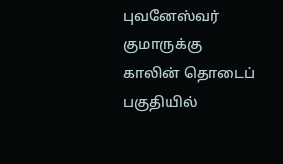புவனேஸ்வர் குமாருக்கு காலின் தொடைப் பகுதியில்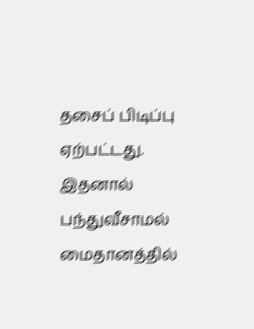தசைப் பிடிப்பு ஏற்பட்டது. இதனால் பந்துவீசாமல் மைதானத்தில்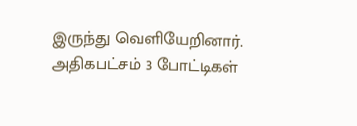இருந்து வெளியேறினார். அதிகபட்சம் 3 போட்டிகள்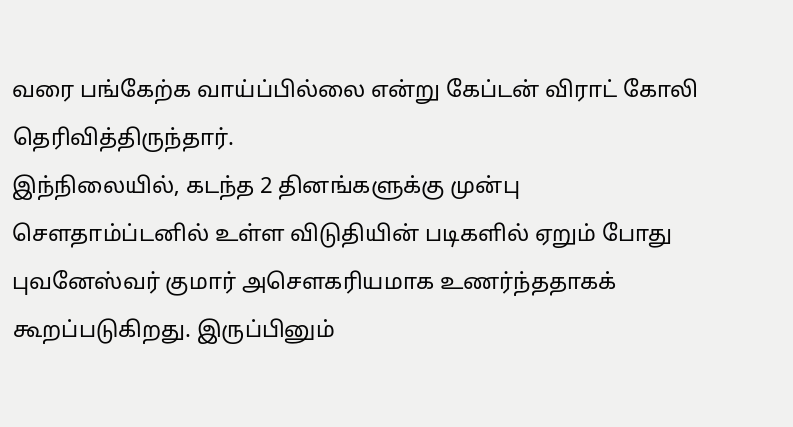வரை பங்கேற்க வாய்ப்பில்லை என்று கேப்டன் விராட் கோலி தெரிவித்திருந்தார்.
இந்நிலையில், கடந்த 2 தினங்களுக்கு முன்பு சௌதாம்ப்டனில் உள்ள விடுதியின் படிகளில் ஏறும் போது புவனேஸ்வர் குமார் அசௌகரியமாக உணர்ந்ததாகக் கூறப்படுகிறது. இருப்பினும்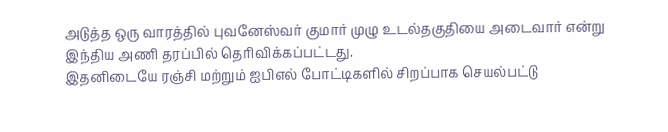அடுத்த ஒரு வாரத்தில் புவனேஸ்வர் குமார் முழு உடல்தகுதியை அடைவார் என்று இந்திய அணி தரப்பில் தெரிவிக்கப்பட்டது.
இதனிடையே ரஞ்சி மற்றும் ஐபிஎல் போட்டிகளில் சிறப்பாக செயல்பட்டு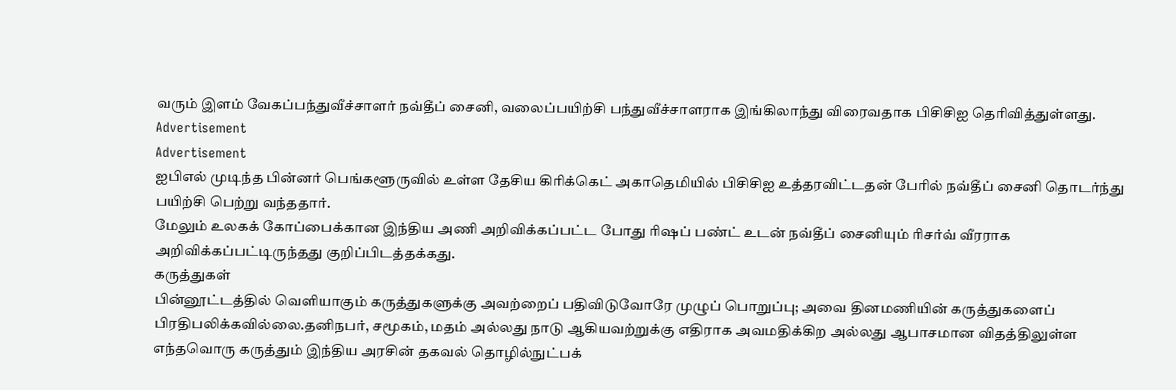வரும் இளம் வேகப்பந்துவீச்சாளர் நவ்தீப் சைனி, வலைப்பயிற்சி பந்துவீச்சாளராக இங்கிலாந்து விரைவதாக பிசிசிஐ தெரிவித்துள்ளது.
Advertisement
Advertisement
ஐபிஎல் முடிந்த பின்னர் பெங்களூருவில் உள்ள தேசிய கிரிக்கெட் அகாதெமியில் பிசிசிஐ உத்தரவிட்டதன் பேரில் நவ்தீப் சைனி தொடர்ந்து பயிற்சி பெற்று வந்ததார்.
மேலும் உலகக் கோப்பைக்கான இந்திய அணி அறிவிக்கப்பட்ட போது ரிஷப் பண்ட் உடன் நவ்தீப் சைனியும் ரிசர்வ் வீரராக அறிவிக்கப்பட்டிருந்தது குறிப்பிடத்தக்கது.
கருத்துகள்
பின்னூட்டத்தில் வெளியாகும் கருத்துகளுக்கு அவற்றைப் பதிவிடுவோரே முழுப் பொறுப்பு; அவை தினமணியின் கருத்துகளைப் பிரதிபலிக்கவில்லை.தனிநபர், சமூகம், மதம் அல்லது நாடு ஆகியவற்றுக்கு எதிராக அவமதிக்கிற அல்லது ஆபாசமான விதத்திலுள்ள எந்தவொரு கருத்தும் இந்திய அரசின் தகவல் தொழில்நுட்பக்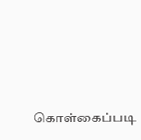கொள்கைப்படி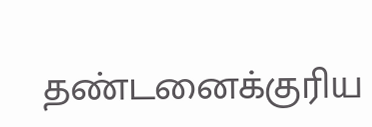தண்டனைக்குரிய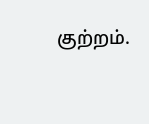குற்றம்.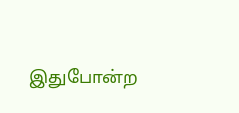இதுபோன்ற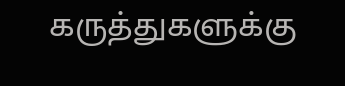கருத்துகளுக்கு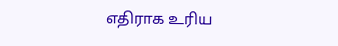எதிராக உரிய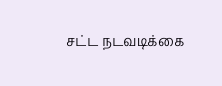சட்ட நடவடிக்கை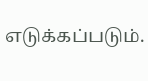எடுக்கப்படும்.